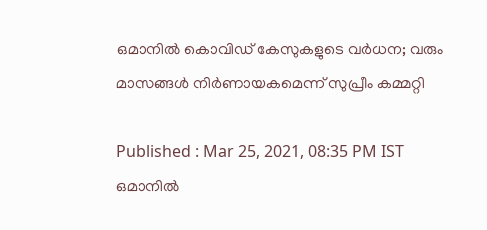ഒമാനില്‍ കൊവിഡ് കേസുകളുടെ വര്‍ധന; വരും മാസങ്ങള്‍ നിര്‍ണായകമെന്ന് സുപ്രീം കമ്മറ്റി

Published : Mar 25, 2021, 08:35 PM IST
ഒമാനില്‍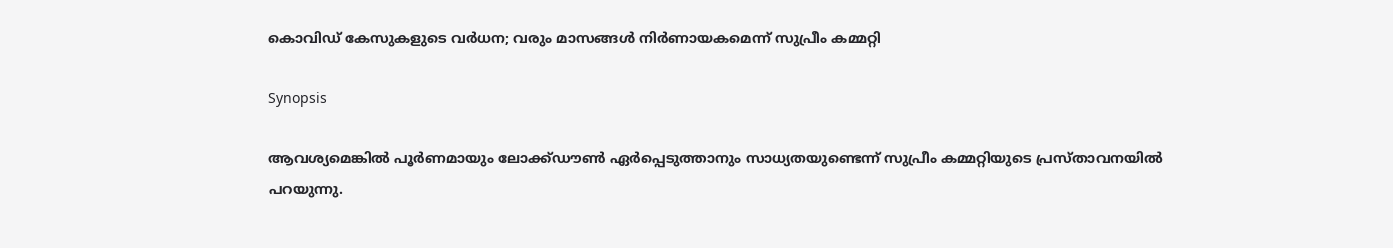കൊവിഡ് കേസുകളുടെ വര്‍ധന; വരും മാസങ്ങള്‍ നിര്‍ണായകമെന്ന് സുപ്രീം കമ്മറ്റി

Synopsis

ആവശ്യമെങ്കില്‍ പൂര്‍ണമായും ലോക്ക്ഡൗണ്‍ ഏര്‍പ്പെടുത്താനും സാധ്യതയുണ്ടെന്ന് സുപ്രീം കമ്മറ്റിയുടെ പ്രസ്താവനയില്‍ പറയുന്നു.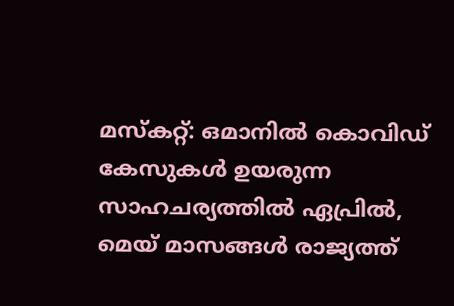മസ്‌കറ്റ്: ഒമാനില്‍ കൊവിഡ് കേസുകള്‍ ഉയരുന്ന സാഹചര്യത്തില്‍ ഏപ്രില്‍, മെയ് മാസങ്ങള്‍ രാജ്യത്ത്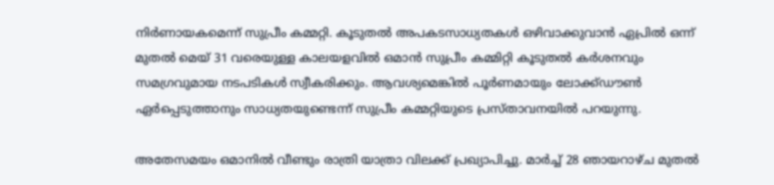നിര്‍ണായകമെന്ന് സുപ്രീം കമ്മറ്റി. കൂടുതല്‍ അപകടസാധ്യതകള്‍ ഒഴിവാക്കുവാന്‍ ഏപ്രില്‍ ഒന്ന് മുതല്‍ മെയ് 31 വരെയുള്ള കാലയളവില്‍ ഒമാന്‍ സുപ്രീം കമ്മിറ്റി കൂടുതല്‍ കര്‍ശനവും സമഗ്രവുമായ നടപടികള്‍ സ്വീകരിക്കും. ആവശ്യമെങ്കില്‍ പൂര്‍ണമായും ലോക്ക്ഡൗണ്‍ ഏര്‍പ്പെടുത്താനും സാധ്യതയുണ്ടെന്ന് സുപ്രീം കമ്മറ്റിയുടെ പ്രസ്താവനയില്‍ പറയുന്നു.

അതേസമയം ഒമാനില്‍ വീണ്ടും രാത്രി യാത്രാ വിലക്ക് പ്രഖ്യാപിച്ചു. മാര്‍ച്ച് 28 ഞായറാഴ്ച മുതല്‍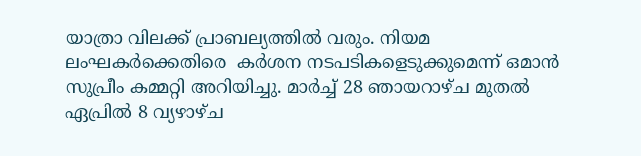യാത്രാ വിലക്ക് പ്രാബല്യത്തില്‍ വരും. നിയമ ലംഘകര്‍ക്കെതിരെ  കര്‍ശന നടപടികളെടുക്കുമെന്ന് ഒമാന്‍ സുപ്രീം കമ്മറ്റി അറിയിച്ചു. മാര്‍ച്ച് 28 ഞായറാഴ്ച മുതല്‍ ഏപ്രില്‍ 8 വ്യഴാഴ്ച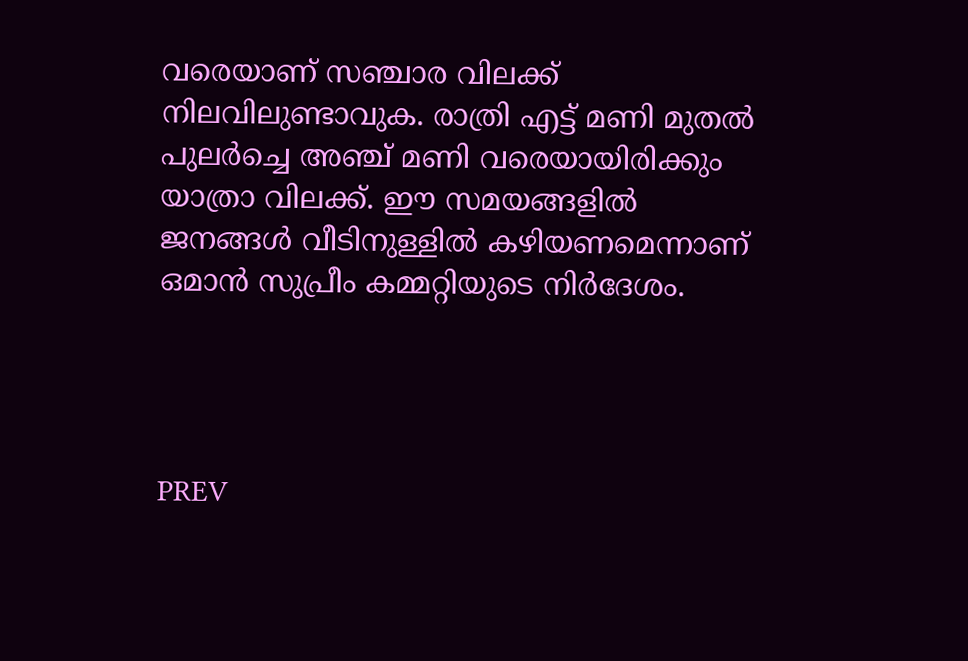വരെയാണ് സഞ്ചാര വിലക്ക് നിലവിലുണ്ടാവുക. രാത്രി എട്ട് മണി മുതല്‍ പുലര്‍ച്ചെ അഞ്ച് മണി വരെയായിരിക്കും യാത്രാ വിലക്ക്. ഈ സമയങ്ങളില്‍ ജനങ്ങള്‍ വീടിനുള്ളില്‍ കഴിയണമെന്നാണ്  ഒമാന്‍ സുപ്രീം കമ്മറ്റിയുടെ നിര്‍ദേശം.




PREV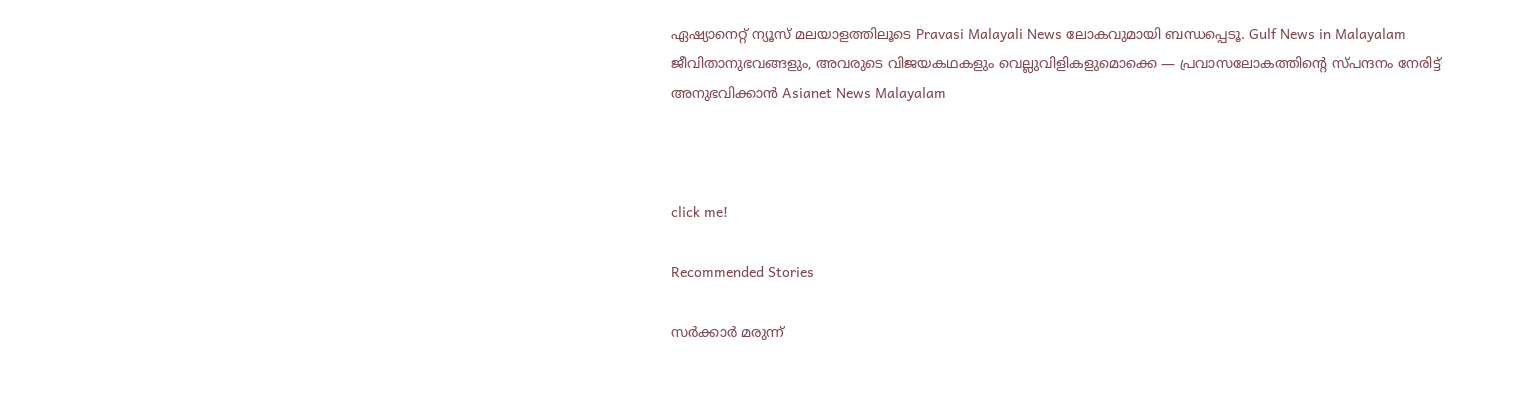ഏഷ്യാനെറ്റ് ന്യൂസ് മലയാളത്തിലൂടെ Pravasi Malayali News ലോകവുമായി ബന്ധപ്പെടൂ. Gulf News in Malayalam  ജീവിതാനുഭവങ്ങളും, അവരുടെ വിജയകഥകളും വെല്ലുവിളികളുമൊക്കെ — പ്രവാസലോകത്തിന്റെ സ്പന്ദനം നേരിട്ട് അനുഭവിക്കാൻ Asianet News Malayalam



click me!

Recommended Stories

സർക്കാർ മരുന്ന്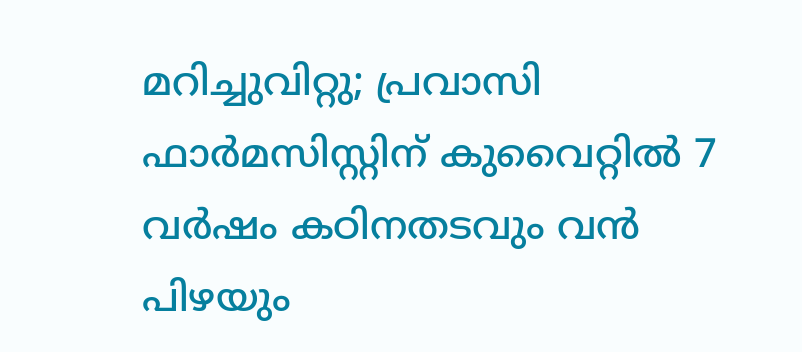മറിച്ചുവിറ്റു; പ്രവാസി ഫാർമസിസ്റ്റിന് കുവൈറ്റിൽ 7 വർഷം കഠിനതടവും വൻ പിഴയും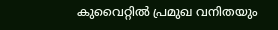കുവൈറ്റിൽ പ്രമുഖ വനിതയും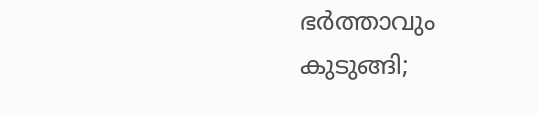ഭർത്താവും കുടുങ്ങി;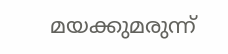മയക്കുമരുന്ന്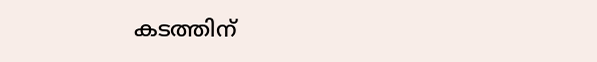കടത്തിന്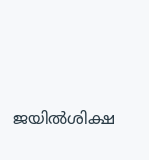ജയിൽശിക്ഷ